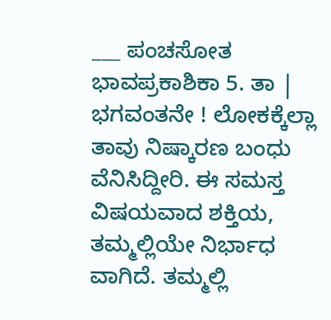___ ಪಂಚಸೋತ ಭಾವಪ್ರಕಾಶಿಕಾ 5. ತಾ | ಭಗವಂತನೇ ! ಲೋಕಕ್ಕೆಲ್ಲಾ ತಾವು ನಿಷ್ಕಾರಣ ಬಂಧು ವೆನಿಸಿದ್ದೀರಿ. ಈ ಸಮಸ್ತ ವಿಷಯವಾದ ಶಕ್ತಿಯ, ತಮ್ಮಲ್ಲಿಯೇ ನಿರ್ಭಾಧ ವಾಗಿದೆ. ತಮ್ಮಲ್ಲಿ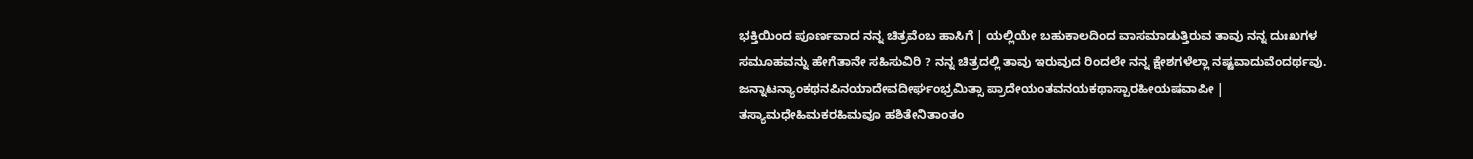ಭಕ್ತಿಯಿಂದ ಪೂರ್ಣವಾದ ನನ್ನ ಚಿತ್ರವೆಂಬ ಹಾಸಿಗೆ | ಯಲ್ಲಿಯೇ ಬಹುಕಾಲದಿಂದ ವಾಸಮಾಡುತ್ತಿರುವ ತಾವು ನನ್ನ ದುಃಖಗಳ ಸಮೂಹವನ್ನು ಹೇಗೆತಾನೇ ಸಹಿಸುವಿರಿ ? ನನ್ನ ಚಿತ್ರದಲ್ಲಿ ತಾವು ಇರುವುದ ರಿಂದಲೇ ನನ್ನ ಕ್ಷೇಶಗಳೆಲ್ಲಾ ನಷ್ಟವಾದುವೆಂದರ್ಥವು. ಜನ್ನಾಟನ್ಯಾಂಕಥನಪಿನಯಾದೇವದೀರ್ಘಂಭ್ರಮಿತ್ಸಾ ಪ್ರಾದೇಯಂತವನಯಕಥಾಸ್ಪಾರಹೀಯಷವಾಪೀ | ತಸ್ಯಾಮಧೇಹಿಮಕರಹಿಮವೂ ಹಶಿತೇನಿತಾಂತಂ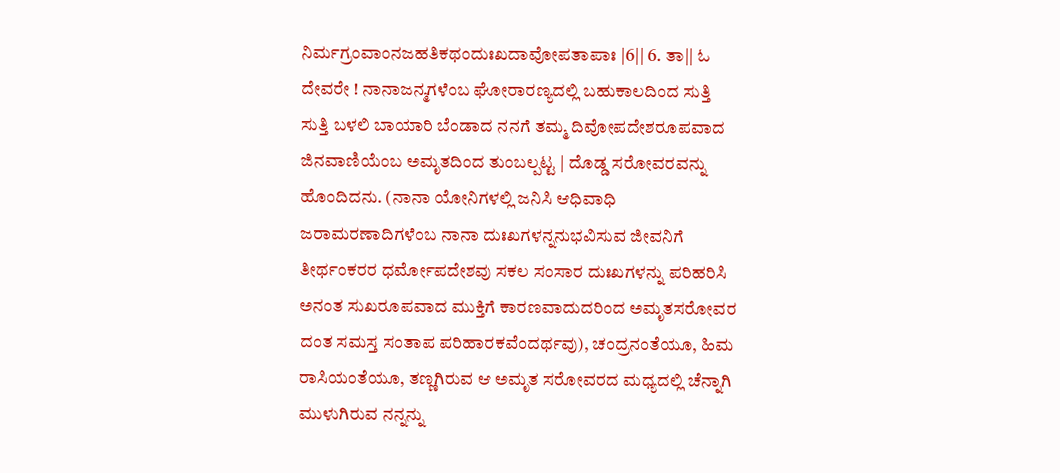ನಿರ್ಮಗ್ರಂವಾಂನಜಹತಿಕಥಂದುಃಖದಾವೋಪತಾಪಾಃ |6|| 6. ತಾ|| ಓ ದೇವರೇ ! ನಾನಾಜನ್ಮಗಳೆಂಬ ಘೋರಾರಣ್ಯದಲ್ಲಿ ಬಹುಕಾಲದಿಂದ ಸುತ್ತಿ ಸುತ್ತಿ ಬಳಲಿ ಬಾಯಾರಿ ಬೆಂಡಾದ ನನಗೆ ತಮ್ಮ ದಿವೋಪದೇಶರೂಪವಾದ ಜಿನವಾಣಿಯೆಂಬ ಅಮೃತದಿಂದ ತುಂಬಲ್ಪಟ್ಟ | ದೊಡ್ಡ ಸರೋವರವನ್ನು ಹೊಂದಿದನು. (ನಾನಾ ಯೋನಿಗಳಲ್ಲಿ ಜನಿಸಿ ಆಧಿವಾಧಿ ಜರಾಮರಣಾದಿಗಳೆಂಬ ನಾನಾ ದುಃಖಗಳನ್ನನುಭವಿಸುವ ಜೀವನಿಗೆ ತೀರ್ಥಂಕರರ ಧರ್ಮೋಪದೇಶವು ಸಕಲ ಸಂಸಾರ ದುಃಖಗಳನ್ನು ಪರಿಹರಿಸಿ ಅನಂತ ಸುಖರೂಪವಾದ ಮುಕ್ತಿಗೆ ಕಾರಣವಾದುದರಿಂದ ಅಮೃತಸರೋವರ ದಂತ ಸಮಸ್ತ ಸಂತಾಪ ಪರಿಹಾರಕವೆಂದರ್ಥವು), ಚಂದ್ರನಂತೆಯೂ, ಹಿಮ ರಾಸಿಯಂತೆಯೂ, ತಣ್ಣಗಿರುವ ಆ ಅಮೃತ ಸರೋವರದ ಮಧ್ಯದಲ್ಲಿ ಚೆನ್ನಾಗಿ ಮುಳುಗಿರುವ ನನ್ನನ್ನು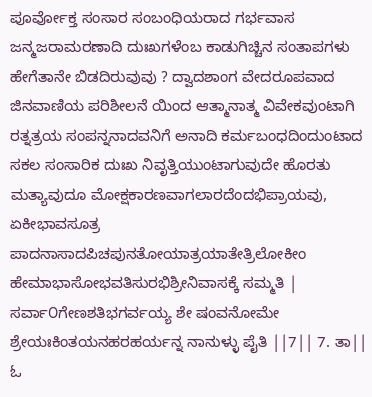ಪೂರ್ವೋಕ್ತ ಸಂಸಾರ ಸಂಬಂಧಿಯರಾದ ಗರ್ಭವಾಸ ಜನ್ಮಜರಾಮರಣಾದಿ ದುಃಖಗಳೆಂಬ ಕಾಡುಗಿಚ್ಚಿನ ಸಂತಾಪಗಳು ಹೇಗೆತಾನೇ ಬಿಡದಿರುವುವು ? ದ್ವಾದಶಾಂಗ ವೇದರೂಪವಾದ ಜಿನವಾಣಿಯ ಪರಿಶೀಲನೆ ಯಿಂದ ಆತ್ಮಾನಾತ್ಮ ವಿವೇಕವುಂಟಾಗಿ ರತ್ನತ್ರಯ ಸಂಪನ್ನನಾದವನಿಗೆ ಅನಾದಿ ಕರ್ಮಬಂಧದಿಂದುಂಟಾದ ಸಕಲ ಸಂಸಾರಿಕ ದುಃಖ ನಿವೃತ್ತಿಯುಂಟಾಗುವುದೇ ಹೊರತು ಮತ್ಯಾವುದೂ ಮೋಕ್ಷಕಾರಣವಾಗಲಾರದೆಂದಭಿಪ್ರಾಯವು, ಏಕೀಭಾವಸೂತ್ರ ಪಾದನಾಸಾದಪಿಚಪುನತೋಯಾತ್ರಯಾತೇತ್ರಿಲೋಕೀಂ ಹೇಮಾಭಾಸೋಭವತಿಸುರಭಿಶ್ರೀನಿವಾಸಕ್ಕೆ ಸಮ್ಮತಿ | ಸರ್ವಾ೦ಗೇಣಶತಿಭಗರ್ವಯ್ಯ ಶೇ ಷಂವನೋಮೇ ಶ್ರೇಯಃಕಿಂತಯನಹರಹರ್ಯನ್ನ ನಾನುಳ್ಳು ಪೈತಿ ||7|| 7. ತಾ|| ಓ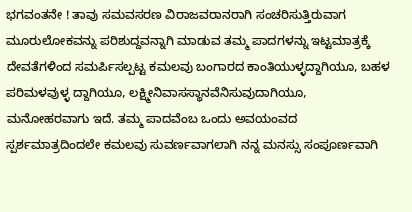ಭಗವಂತನೇ ! ತಾವು ಸಮವಸರಣ ವಿರಾಜವರಾನರಾಗಿ ಸಂಚರಿಸುತ್ತಿರುವಾಗ ಮೂರುಲೋಕವನ್ನು ಪರಿಶುದ್ದವನ್ನಾಗಿ ಮಾಡುವ ತಮ್ಮ ಪಾದಗಳನ್ನು ಇಟ್ಟಮಾತ್ರಕ್ಕೆ ದೇವತೆಗಳಿಂದ ಸಮರ್ಪಿಸಲ್ಪಟ್ಟ ಕಮಲವು ಬಂಗಾರದ ಕಾಂತಿಯುಳ್ಳದ್ದಾಗಿಯೂ, ಬಹಳ ಪರಿಮಳವುಳ್ಳ ದ್ದಾಗಿಯೂ, ಲಕ್ಷ್ಮೀನಿವಾಸಸ್ಥಾನವೆನಿಸುವುದಾಗಿಯೂ, ಮನೋಹರವಾಗು ಇದೆ. ತಮ್ಮ ಪಾದವೆಂಬ ಒಂದು ಅವಯಂವದ ಸ್ಪರ್ಶಮಾತ್ರದಿಂದಲೇ ಕಮಲವು ಸುವರ್ಣವಾಗಲಾಗಿ ನನ್ನ ಮನಸ್ಸು ಸಂಪೂರ್ಣವಾಗಿ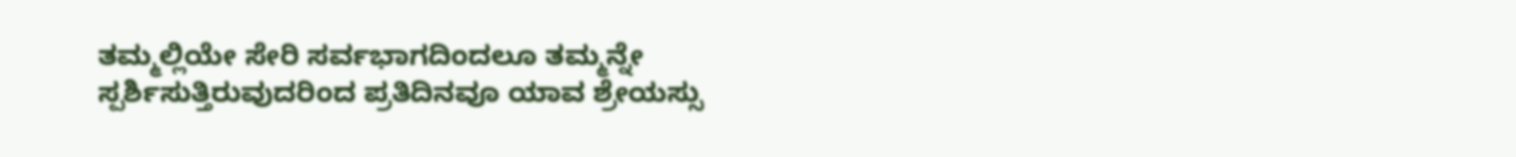ತಮ್ಮಲ್ಲಿಯೇ ಸೇರಿ ಸರ್ವಭಾಗದಿಂದಲೂ ತಮ್ಮನ್ನೇ ಸ್ಪರ್ಶಿಸುತ್ತಿರುವುದರಿಂದ ಪ್ರತಿದಿನವೂ ಯಾವ ಶ್ರೇಯಸ್ಸು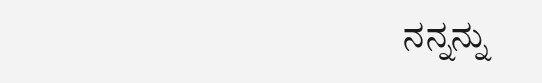ನನ್ನನ್ನು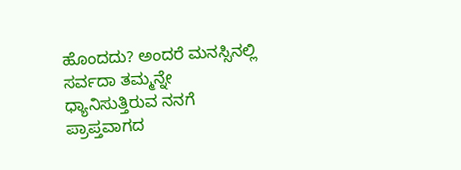ಹೊಂದದು? ಅಂದರೆ ಮನಸ್ಸಿನಲ್ಲಿ ಸರ್ವದಾ ತಮ್ಮನ್ನೇ ಧ್ಯಾನಿಸುತ್ತಿರುವ ನನಗೆ ಪ್ರಾಪ್ತವಾಗದ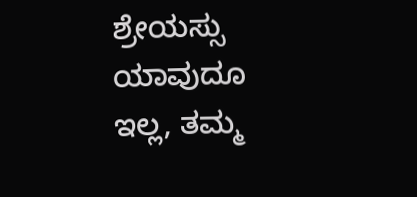ಶ್ರೇಯಸ್ಸು ಯಾವುದೂ ಇಲ್ಲ, ತಮ್ಮ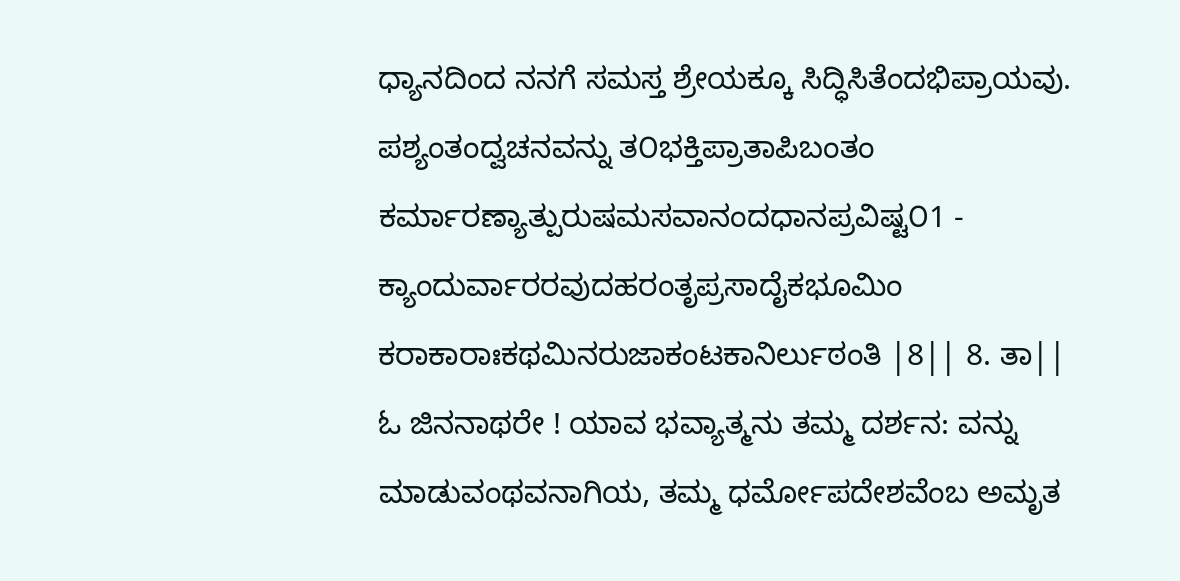ಧ್ಯಾನದಿಂದ ನನಗೆ ಸಮಸ್ತ ಶ್ರೇಯಕ್ಕೂ ಸಿದ್ಧಿಸಿತೆಂದಭಿಪ್ರಾಯವು. ಪಶ್ಯಂತಂದ್ವಚನವನ್ನು ತ೦ಭಕ್ತಿಪ್ರಾತಾಪಿಬಂತಂ ಕರ್ಮಾರಣ್ಯಾತ್ಪುರುಷಮಸವಾನಂದಧಾನಪ್ರವಿಷ್ಟ೦1 - ಕ್ಯಾಂದುರ್ವಾರರವುದಹರಂತೃಪ್ರಸಾದೈಕಭೂಮಿಂ ಕರಾಕಾರಾಃಕಥಮಿನರುಜಾಕಂಟಕಾನಿರ್ಲುಠಂತಿ |8|| 8. ತಾ|| ಓ ಜಿನನಾಥರೇ ! ಯಾವ ಭವ್ಯಾತ್ಮನು ತಮ್ಮ ದರ್ಶನ: ವನ್ನು ಮಾಡುವಂಥವನಾಗಿಯ, ತಮ್ಮ ಧರ್ಮೋಪದೇಶವೆಂಬ ಅಮೃತ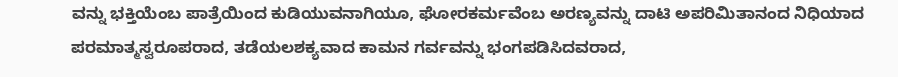ವನ್ನು ಭಕ್ತಿಯೆಂಬ ಪಾತ್ರೆಯಿಂದ ಕುಡಿಯುವನಾಗಿಯೂ, ಘೋರಕರ್ಮವೆಂಬ ಅರಣ್ಯವನ್ನು ದಾಟಿ ಅಪರಿಮಿತಾನಂದ ನಿಧಿಯಾದ ಪರಮಾತ್ಮಸ್ವರೂಪರಾದ, ತಡೆಯಲಶಕ್ಯವಾದ ಕಾಮನ ಗರ್ವವನ್ನು ಭಂಗಪಡಿಸಿದವರಾದ,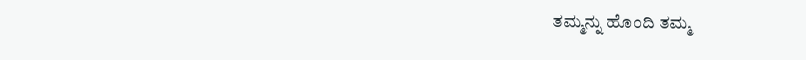ತಮ್ಮನ್ನು ಹೊಂದಿ ತಮ್ಮ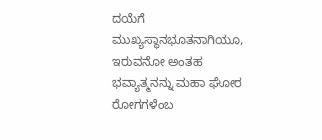ದಯೆಗೆ ಮುಖ್ಯಸ್ಥಾನಭೂತನಾಗಿಯೂ, ಇರುವನೋ ಅಂತಹ ಭವ್ಯಾತ್ಮನನ್ನು ಮಹಾ ಘೋರ ರೋಗಗಳೆಂಬ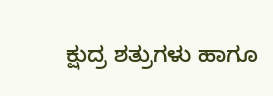ಕ್ಷುದ್ರ ಶತ್ರುಗಳು ಹಾಗೂ